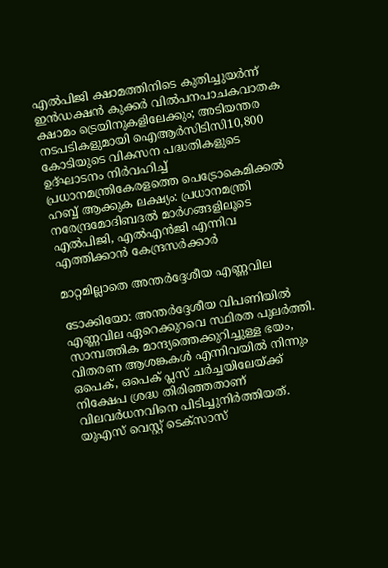എൽപിജി ക്ഷാമത്തിനിടെ കുതിച്ചുയർന്ന് ഇൻഡക്ഷൻ കുക്കർ വിൽപനപാചകവാതക ക്ഷാമം ട്രെയിനുകളിലേക്കും; അടിയന്തര നടപടികളുമായി ഐആർസിടിസി10,800 കോടിയുടെ വികസന പദ്ധതികളുടെ ഉദ്ഘാടനം നിർവഹിച്ച് പ്രധാനമന്ത്രികേരളത്തെ പെട്രോകെമിക്കൽ ഹബ്ബ് ആക്കുക ലക്ഷ്യം: പ്രധാനമന്ത്രി നരേന്ദ്രമോദിബദൽ മാർഗങ്ങളിലൂടെ എൽപിജി, എൽഎൻജി എന്നിവ എത്തിക്കാൻ കേന്ദ്രസർക്കാര്‍

മാറ്റമില്ലാതെ അന്തര്‍ദ്ദേശീയ എണ്ണവില

ടോക്കിയോ: അന്തര്‍ദ്ദേശീയ വിപണിയില്‍ എണ്ണവില ഏറെക്കുറവെ സ്ഥിരത പുലര്‍ത്തി. സാമ്പത്തിക മാന്ദ്യത്തെക്കുറിച്ചുള്ള ഭയം, വിതരണ ആശങ്കകള്‍ എന്നിവയില്‍ നിന്നും ഒപെക്, ഒപെക് പ്ലസ് ചര്‍ച്ചയിലേയ്ക്ക്‌ നിക്ഷേപ ശ്രദ്ധ തിരിഞ്ഞതാണ് വിലവര്‍ധനവിനെ പിടിച്ചുനിര്‍ത്തിയത്. യുഎസ് വെസ്റ്റ് ടെക്‌സാസ്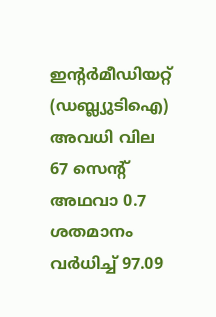ഇന്റര്‍മീഡിയറ്റ് (ഡബ്ല്യുടിഐ) അവധി വില 67 സെന്റ് അഥവാ 0.7 ശതമാനം വര്‍ധിച്ച് 97.09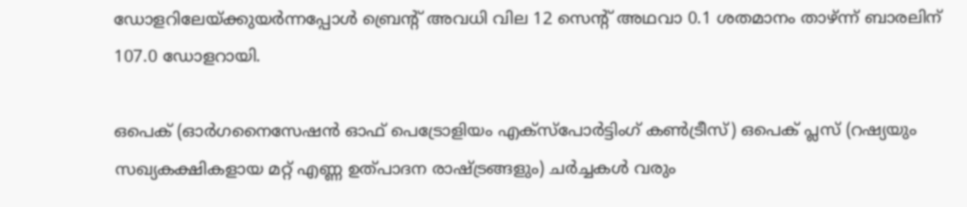ഡോളറിലേയ്ക്കുയര്‍ന്നപ്പോള്‍ ബ്രെന്റ് അവധി വില 12 സെന്റ് അഥവാ 0.1 ശതമാനം താഴ്ന്ന് ബാരലിന് 107.0 ഡോളറായി.

ഒപെക് (ഓര്‍ഗനൈസേഷന്‍ ഓഫ് പെട്രോളിയം എക്‌സ്‌പോര്‍ട്ടിംഗ് കണ്‍ട്രീസ്) ഒപെക് പ്ലസ് (റഷ്യയും സഖ്യകക്ഷികളായ മറ്റ് എണ്ണ ഉത്പാദന രാഷ്ട്രങ്ങളും) ചര്‍ച്ചകള്‍ വരും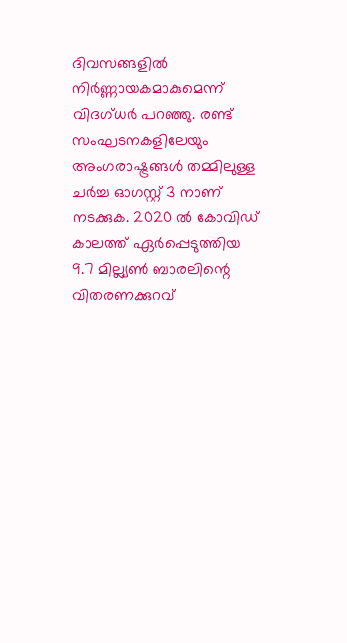ദിവസങ്ങളില്‍ നിര്‍ണ്ണായകമാകുമെന്ന് വിദഗ്ധര്‍ പറഞ്ഞു. രണ്ട് സംഘടനകളിലേയും അംഗരാഷ്ട്രങ്ങള്‍ തമ്മിലുള്ള ചര്‍ച്ച ഓഗസ്റ്റ് 3 നാണ് നടക്കുക. 2020 ല്‍ കോവിഡ് കാലത്ത് ഏര്‍പ്പെടുത്തിയ 9.7 മില്ല്യണ്‍ ബാരലിന്റെ വിതരണക്കുറവ്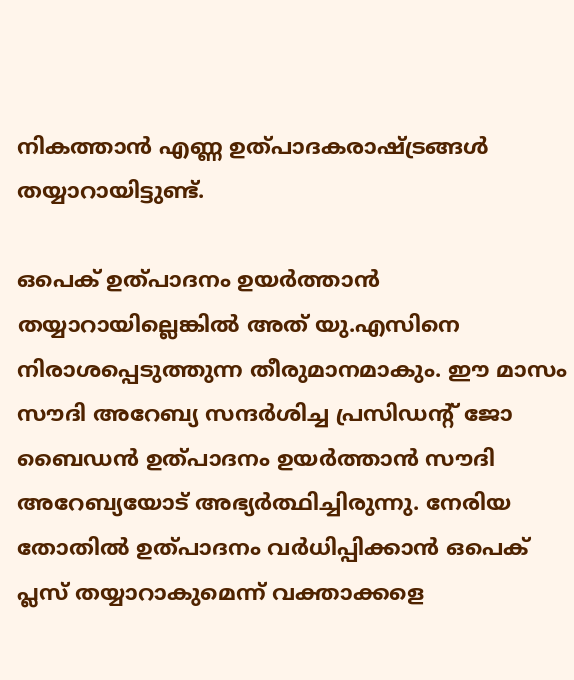നികത്താന്‍ എണ്ണ ഉത്പാദകരാഷ്ട്രങ്ങള്‍ തയ്യാറായിട്ടുണ്ട്.

ഒപെക് ഉത്പാദനം ഉയര്‍ത്താന്‍ തയ്യാറായില്ലെങ്കില്‍ അത് യു.എസിനെ നിരാശപ്പെടുത്തുന്ന തീരുമാനമാകും. ഈ മാസം സൗദി അറേബ്യ സന്ദര്‍ശിച്ച പ്രസിഡന്റ് ജോ ബൈഡന്‍ ഉത്പാദനം ഉയര്‍ത്താന്‍ സൗദി അറേബ്യയോട് അഭ്യര്‍ത്ഥിച്ചിരുന്നു. നേരിയ തോതില്‍ ഉത്പാദനം വര്‍ധിപ്പിക്കാന്‍ ഒപെക് പ്ലസ് തയ്യാറാകുമെന്ന് വക്താക്കളെ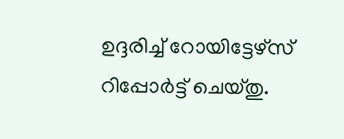ഉദ്ദരിച്ച് റോയിട്ടേഴ്‌സ് റിപ്പോര്‍ട്ട് ചെയ്തു.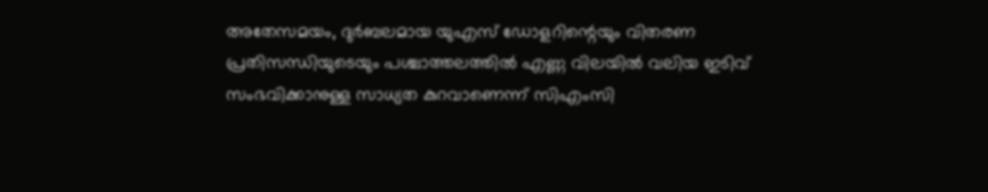അതേസമയം, ദുര്‍ബലമായ യുഎസ് ഡോളറിന്റെയും വിതരണ പ്രതിസന്ധിയുടെയും പശ്ചാത്തലത്തില്‍ എണ്ണ വിലയില്‍ വലിയ ഇടിവ് സംഭവിക്കാനുള്ള സാധ്യത കുറവാണെന്ന് സിഎംസി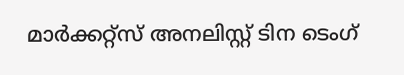മാര്‍ക്കറ്റ്‌സ് അനലിസ്റ്റ് ടിന ടെംഗ്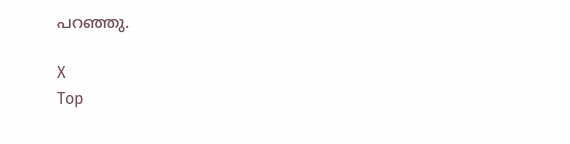പറഞ്ഞു.

X
Top